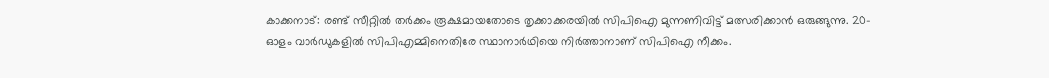കാക്കനാട്: രണ്ട് സീറ്റിൽ തർക്കം രൂക്ഷമായതോടെ തൃക്കാക്കരയിൽ സിപിഐ മുന്നണിവിട്ട് മത്സരിക്കാൻ ഒരുങ്ങുന്നു. 20-ഓളം വാർഡുകളിൽ സിപിഎമ്മിനെതിരേ സ്ഥാനാർഥിയെ നിർത്താനാണ് സിപിഐ നീക്കം.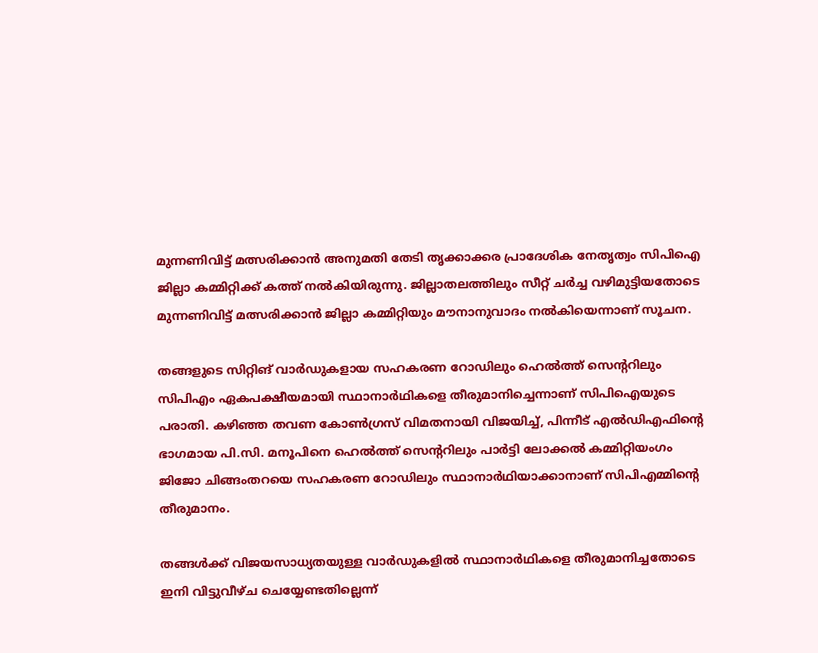മുന്നണിവിട്ട് മത്സരിക്കാൻ അനുമതി തേടി തൃക്കാക്കര പ്രാദേശിക നേതൃത്വം സിപിഐ ജില്ലാ കമ്മിറ്റിക്ക് കത്ത് നൽകിയിരുന്നു. ജില്ലാതലത്തിലും സീറ്റ് ചർച്ച വഴിമുട്ടിയതോടെ മുന്നണിവിട്ട് മത്സരിക്കാൻ ജില്ലാ കമ്മിറ്റിയും മൗനാനുവാദം നൽകിയെന്നാണ് സൂചന.

തങ്ങളുടെ സിറ്റിങ് വാർഡുകളായ സഹകരണ റോഡിലും ഹെൽത്ത് സെന്ററിലും സിപിഎം ഏകപക്ഷീയമായി സ്ഥാനാർഥികളെ തീരുമാനിച്ചെന്നാണ് സിപിഐയുടെ പരാതി. കഴിഞ്ഞ തവണ കോൺഗ്രസ് വിമതനായി വിജയിച്ച്‌, പിന്നീട് എൽഡിഎഫിന്റെ ഭാഗമായ പി.സി. മനൂപിനെ ഹെൽത്ത് സെന്ററിലും പാർട്ടി ലോക്കൽ കമ്മിറ്റിയംഗം ജിജോ ചിങ്ങംതറയെ സഹകരണ റോഡിലും സ്ഥാനാർഥിയാക്കാനാണ് സിപിഎമ്മിന്റെ തീരുമാനം.

തങ്ങൾക്ക് വിജയസാധ്യതയുള്ള വാർഡുകളിൽ സ്ഥാനാർഥികളെ തീരുമാനിച്ചതോടെ ഇനി വിട്ടുവീഴ്ച ചെയ്യേണ്ടതില്ലെന്ന്‌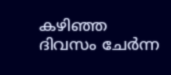കഴിഞ്ഞ ദിവസം ചേർന്ന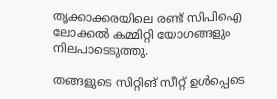തൃക്കാക്കരയിലെ രണ്ട് സിപിഐ ലോക്കൽ കമ്മിറ്റി യോഗങ്ങളും നിലപാടെടുത്തു.

തങ്ങളുടെ സിറ്റിങ് സീറ്റ് ഉൾപ്പെടെ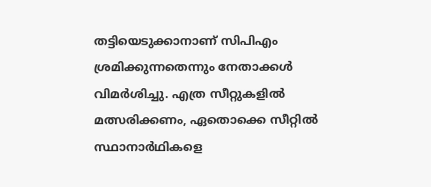തട്ടിയെടുക്കാനാണ് സിപിഎം ശ്രമിക്കുന്നതെന്നും നേതാക്കൾ വിമർശിച്ചു. എത്ര സീറ്റുകളിൽ മത്സരിക്കണം, ഏതൊക്കെ സീറ്റിൽ സ്ഥാനാർഥികളെ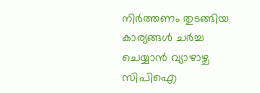നിർത്തണം തുടങ്ങിയ കാര്യങ്ങൾ ചർച്ച ചെയ്യാൻ വ്യാഴാഴ്ച സിപിഐ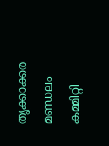തൃക്കാക്കര മണ്ഡലം കമ്മിറ്റി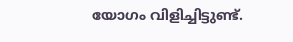യോഗം വിളിച്ചിട്ടുണ്ട്.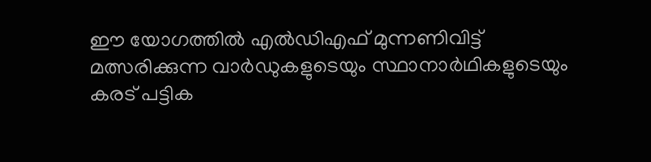ഈ യോഗത്തിൽ എൽഡിഎഫ് മുന്നണിവിട്ട് മത്സരിക്കുന്ന വാർഡുകളുടെയും സ്ഥാനാർഥികളുടെയും കരട് പട്ടിക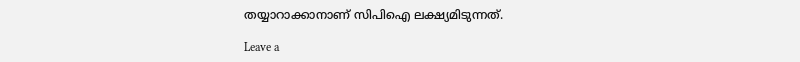തയ്യാറാക്കാനാണ് സിപിഐ ലക്ഷ്യമിടുന്നത്.

Leave a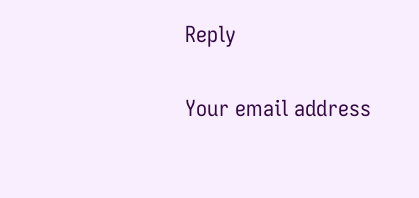Reply

Your email address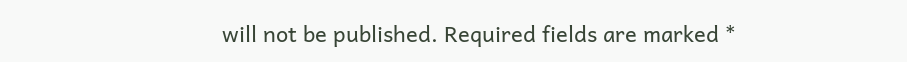will not be published. Required fields are marked *